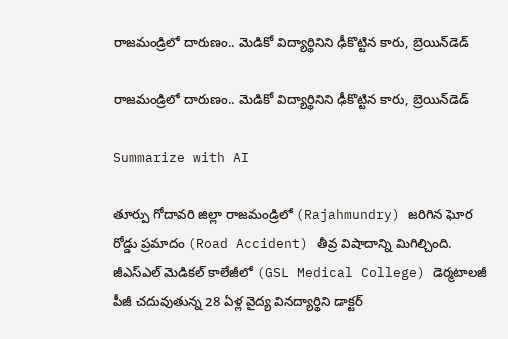రాజమండ్రిలో దారుణం.. మెడికో విద్యార్థినిని ఢీకొట్టిన కారు, బ్రెయిన్‌డెడ్‌

రాజమండ్రిలో దారుణం.. మెడికో విద్యార్థినిని ఢీకొట్టిన కారు, బ్రెయిన్‌డెడ్‌

Summarize with AI

తూర్పు గోదావరి జిల్లా రాజమండ్రిలో (Rajahmundry) జరిగిన ఘోర రోడ్డు ప్రమాదం (Road Accident) తీవ్ర విషాదాన్ని మిగిల్చింది. జీఎస్‌ఎల్ మెడికల్ కాలేజీలో (GSL Medical College) డెర్మటాలజీ పీజీ చదువుతున్న 28 ఏళ్ల వైద్య విన‌ద్యార్థిని డాక్టర్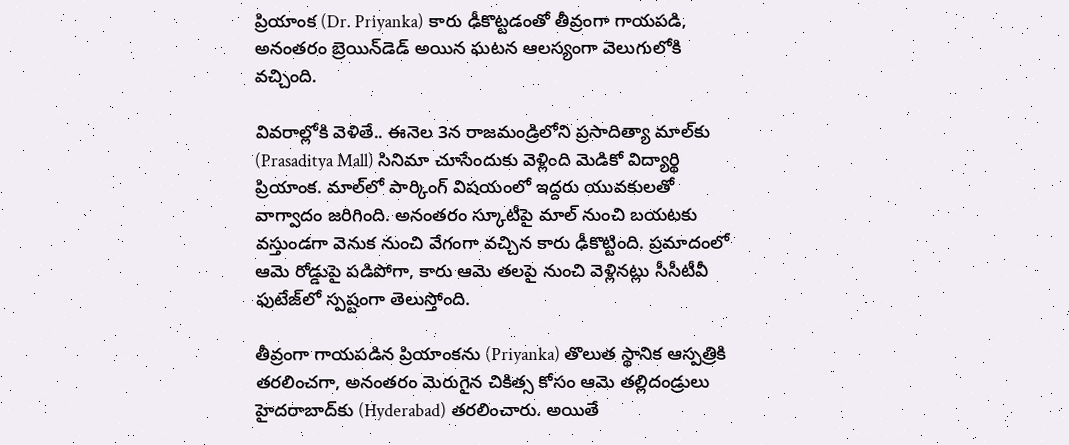ప్రియాంక (Dr. Priyanka) కారు ఢీకొట్టడంతో తీవ్రంగా గాయపడి, అనంతరం బ్రెయిన్‌డెడ్ అయిన ఘటన ఆలస్యంగా వెలుగులోకి వచ్చింది.

వివ‌రాల్లోకి వెళితే.. ఈనెల 3న రాజమండ్రిలోని ప్రసాదిత్యా మాల్‌కు (Prasaditya Mall) సినిమా చూసేందుకు వెళ్లింది మెడికో విద్యార్థి ప్రియాంక. మాల్‌లో పార్కింగ్ విష‌యంలో ఇద్ద‌రు యువ‌కుల‌తో వాగ్వాదం జ‌రిగింది. అనంతరం స్కూటీపై మాల్ నుంచి బయటకు వస్తుండగా వెనుక నుంచి వేగంగా వచ్చిన కారు ఢీకొట్టింది. ప్రమాదంలో ఆమె రోడ్డుపై పడిపోగా, కారు ఆమె తలపై నుంచి వెళ్లినట్లు సీసీటీవీ ఫుటేజ్‌లో స్ప‌ష్టంగా తెలుస్తోంది.

తీవ్రంగా గాయపడిన ప్రియాంకను (Priyanka) తొలుత స్థానిక ఆస్పత్రికి తరలించగా, అనంతరం మెరుగైన చికిత్స కోసం ఆమె తల్లిదండ్రులు హైదరాబాద్‌కు (Hyderabad) తరలించారు. అయితే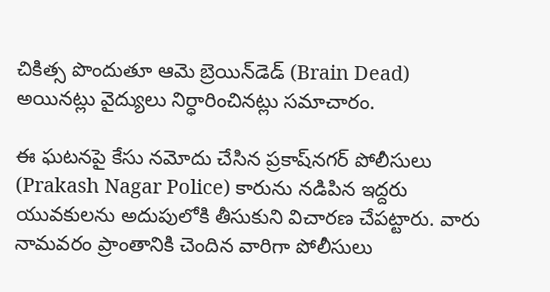చికిత్స పొందుతూ ఆమె బ్రెయిన్‌డెడ్ (Brain Dead) అయినట్లు వైద్యులు నిర్ధారించినట్లు సమాచారం.

ఈ ఘటనపై కేసు నమోదు చేసిన ప్రకాష్‌నగర్ పోలీసులు (Prakash Nagar Police) కారును నడిపిన ఇద్దరు యువకులను అదుపులోకి తీసుకుని విచారణ చేపట్టారు. వారు నామవరం ప్రాంతానికి చెందిన వారిగా పోలీసులు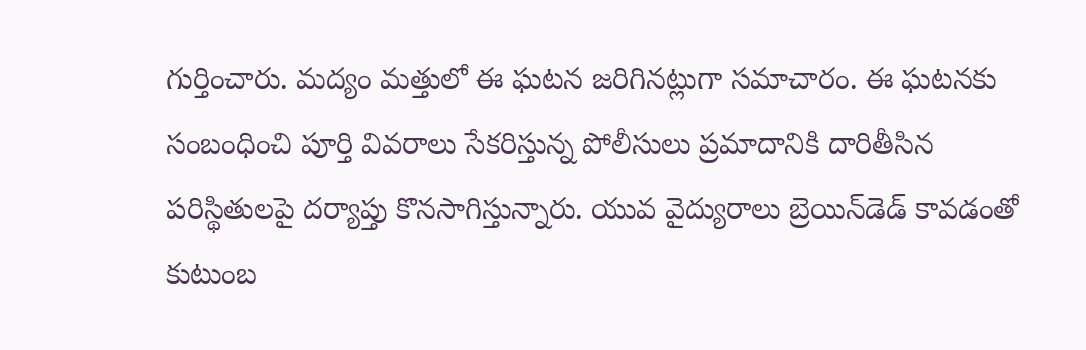గుర్తించారు. మ‌ద్యం మ‌త్తులో ఈ ఘ‌ట‌న జ‌రిగిన‌ట్లుగా స‌మాచారం. ఈ ఘటనకు సంబంధించి పూర్తి వివరాలు సేకరిస్తున్న పోలీసులు ప్రమాదానికి దారితీసిన పరిస్థితులపై దర్యాప్తు కొనసాగిస్తున్నారు. యువ వైద్యురాలు బ్రెయిన్‌డెడ్ కావడంతో కుటుంబ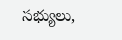సభ్యులు,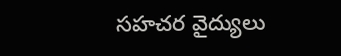సహచర వైద్యులు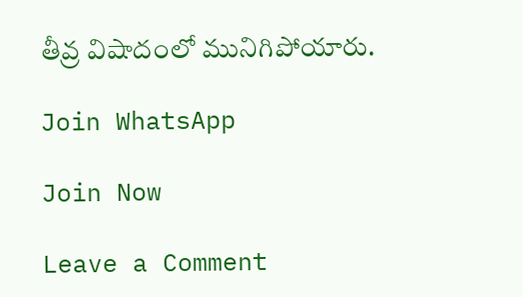తీవ్ర విషాదంలో మునిగిపోయారు.

Join WhatsApp

Join Now

Leave a Comment